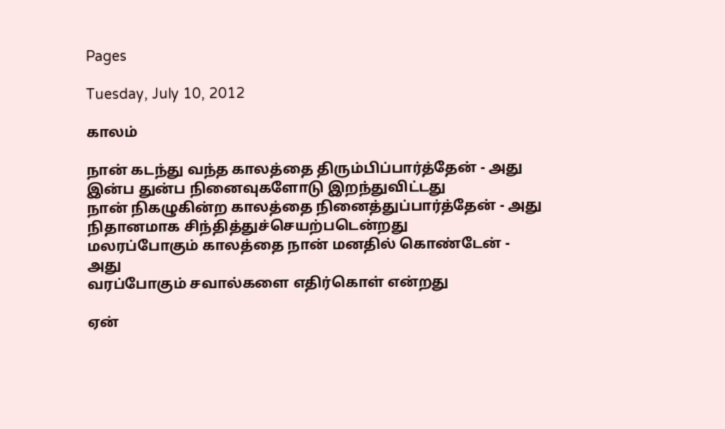Pages

Tuesday, July 10, 2012

காலம்

நான் கடந்து வந்த காலத்தை திரும்பிப்பார்த்தேன் - அது
இன்ப துன்ப நினைவுகளோடு இறந்துவிட்டது
நான் நிகழுகின்ற காலத்தை நினைத்துப்பார்த்தேன் - அது
நிதானமாக சிந்தித்துச்செயற்படென்றது
மலரப்போகும் காலத்தை நான் மனதில் கொண்டேன் - அது
வரப்போகும் சவால்களை எதிர்கொள் என்றது

ஏன்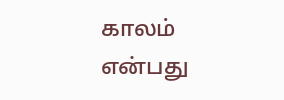காலம் என்பது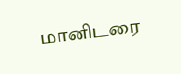மானிடரை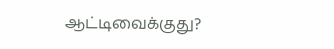ஆட்டிவைக்குது?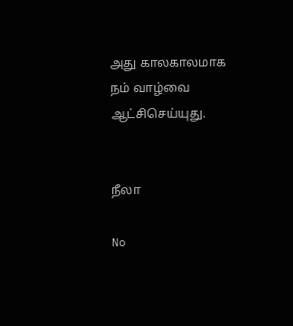அது காலகாலமாக நம் வாழ்வை ஆட்சிசெய்யுது.


நீலா

No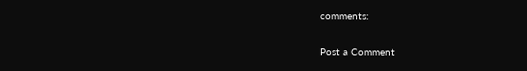comments:

Post a Comment